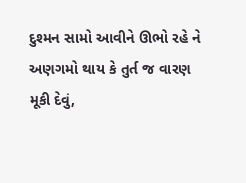દુશ્મન સામો આવીને ઊભો રહે ને અણગમો થાય કે તુર્ત જ વારણ મૂકી દેવું,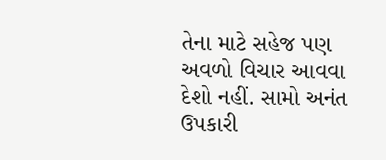તેના માટે સહેજ પણ અવળો વિચાર આવવા દેશો નહીં. સામો અનંત ઉપકારી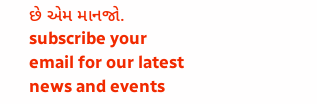છે એમ માનજો.
subscribe your email for our latest news and events